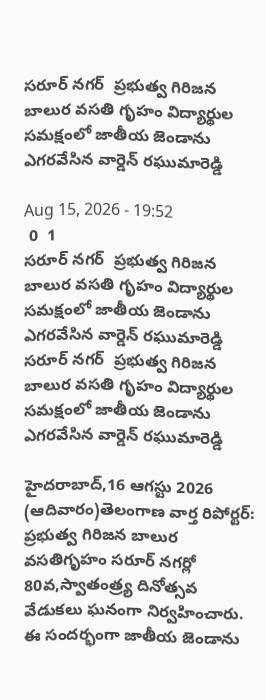సరూర్ నగర్  ప్రభుత్వ గిరిజన బాలుర వసతి గృహం విద్యార్థుల సమక్షంలో జాతీయ జెండాను ఎగరవేసిన వార్డెన్ రఘుమారెడ్డి

Aug 15, 2026 - 19:52
 0  1
సరూర్ నగర్  ప్రభుత్వ గిరిజన బాలుర వసతి గృహం విద్యార్థుల సమక్షంలో జాతీయ జెండాను ఎగరవేసిన వార్డెన్ రఘుమారెడ్డి
సరూర్ నగర్  ప్రభుత్వ గిరిజన బాలుర వసతి గృహం విద్యార్థుల సమక్షంలో జాతీయ జెండాను ఎగరవేసిన వార్డెన్ రఘుమారెడ్డి

హైదరాబాద్,16 ఆగస్టు 2026 (ఆదివారం)తెలంగాణ వార్త రిపోర్టర్: ప్రభుత్వ గిరిజన బాలుర వసతిగృహం సరూర్ నగర్లో 80వ,స్వాతంత్ర్య దినోత్సవ వేడుకలు ఘనంగా నిర్వహించారు. ఈ సందర్భంగా జాతీయ జెండాను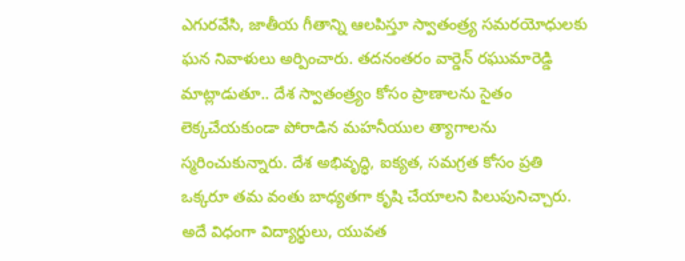ఎగురవేసి, జాతీయ గీతాన్ని ఆలపిస్తూ స్వాతంత్ర్య సమరయోధులకు ఘన నివాళులు అర్పించారు. తదనంతరం వార్డెన్ రఘుమారెడ్డి మాట్లాడుతూ.. దేశ స్వాతంత్ర్యం కోసం ప్రాణాలను సైతం లెక్కచేయకుండా పోరాడిన మహనీయుల త్యాగాలను  స్మరించుకున్నారు. దేశ అభివృద్ధి, ఐక్యత, సమగ్రత కోసం ప్రతి ఒక్కరూ తమ వంతు బాధ్యతగా కృషి చేయాలని పిలుపునిచ్చారు. అదే విధంగా విద్యార్థులు, యువత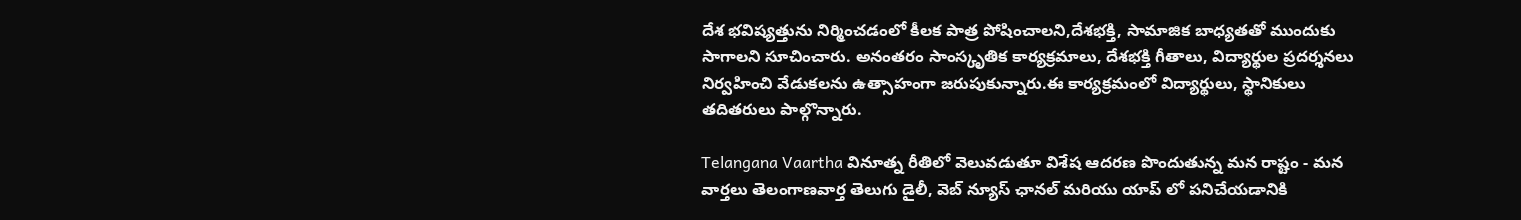దేశ భవిష్యత్తును నిర్మించడంలో కీలక పాత్ర పోషించాలని,దేశభక్తి, సామాజిక బాధ్యతతో ముందుకు సాగాలని సూచించారు. అనంతరం సాంస్కృతిక కార్యక్రమాలు, దేశభక్తి గీతాలు, విద్యార్థుల ప్రదర్శనలు నిర్వహించి వేడుకలను ఉత్సాహంగా జరుపుకున్నారు.ఈ కార్యక్రమంలో విద్యార్థులు, స్థానికులు తదితరులు పాల్గొన్నారు.

Telangana Vaartha వినూత్న రీతిలో వెలువడుతూ విశేష ఆదరణ పొందుతున్న మన రాష్టం - మన వార్తలు తెలంగాణవార్త తెలుగు డైలీ, వెబ్ న్యూస్ ఛానల్ మరియు యాప్ లో పనిచేయడానికి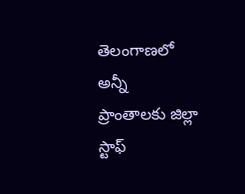తెలంగాణలో అన్నీ ప్రాంతాలకు జిల్లా స్టాఫ్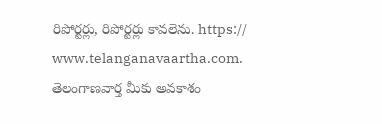రిపోర్టర్లు, రిపోర్టర్లు కావలెను. https:// www.telanganavaartha.com. తెలంగాణవార్త మీకు అవకాశం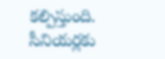కల్పిస్తుంది. సీనియర్లకు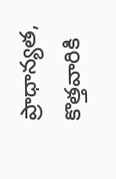ప్రాధాన్యత, కొత్తవారికి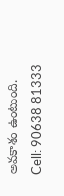అవకాశం ఉంటుంది. Cell: 90638 81333